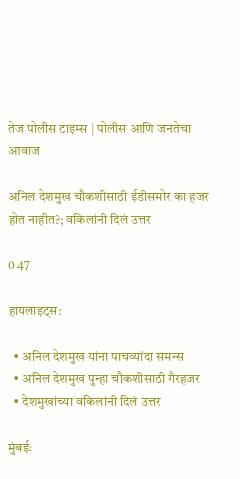तेज पोलीस टाइम्स | पोलीस आणि जनतेचा आवाज

अनिल देशमुख चौकशीसाठी ईडीसमोर का हजर होत नाहीत?; वकिलांनी दिलं उत्तर

0 47

हायलाइट्स:

  • अनिल देशमुख यांना पाचव्यांदा समन्स
  • अनिल देशमुख पुन्हा चौकशीसाठी गैरहजर
  • देशमुखांच्या वकिलांनी दिलं उत्तर

मुंबईः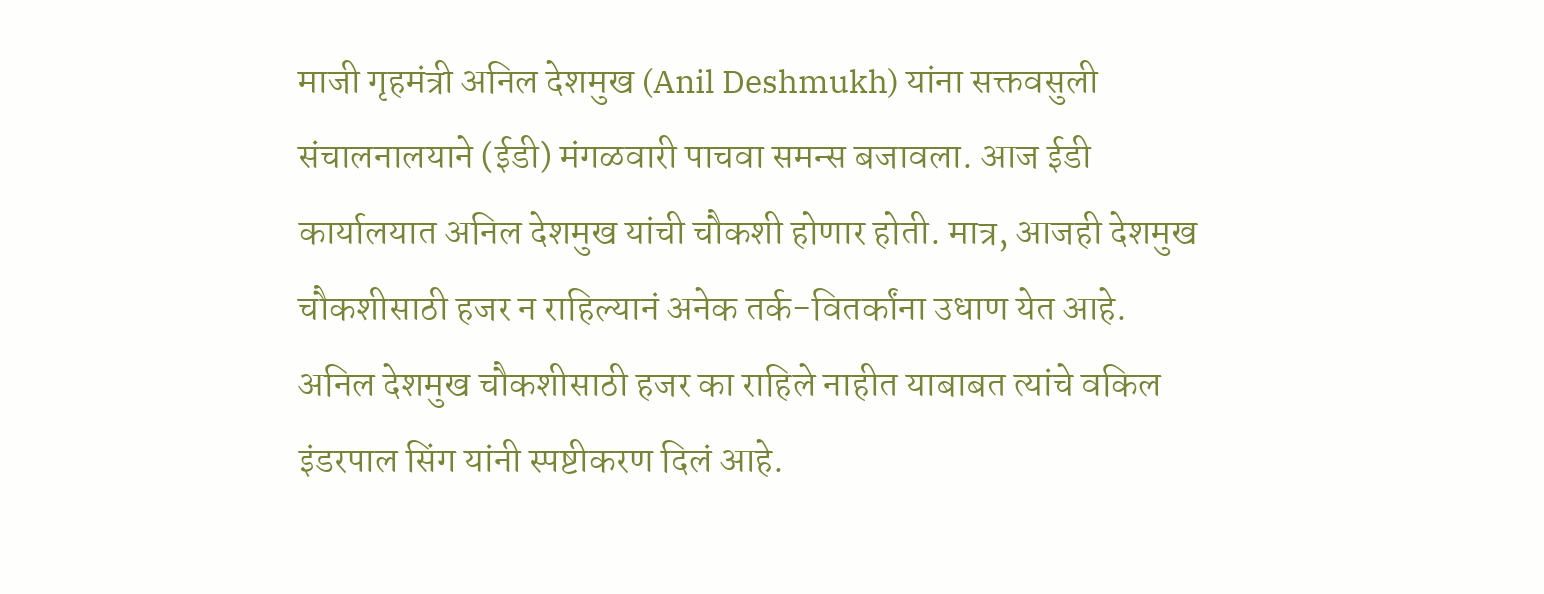माजी गृहमंत्री अनिल देशमुख (Anil Deshmukh) यांना सक्तवसुली संचालनालयाने (ईडी) मंगळवारी पाचवा समन्स बजावला. आज ईडी कार्यालयात अनिल देशमुख यांची चौकशी होणार होती. मात्र, आजही देशमुख चौकशीसाठी हजर न राहिल्यानं अनेक तर्क-वितर्कांना उधाण येत आहे. अनिल देशमुख चौकशीसाठी हजर का राहिले नाहीत याबाबत त्यांचे वकिल इंडरपाल सिंग यांनी स्पष्टीकरण दिलं आहे.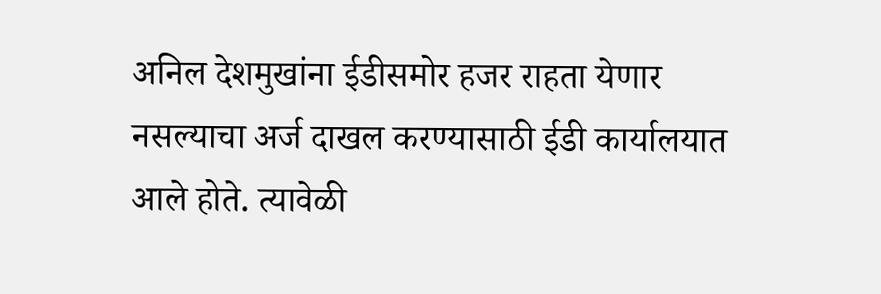अनिल देशमुखांना ईडीसमोर हजर राहता येणार नसल्याचा अर्ज दाखल करण्यासाठी ईडी कार्यालयात आले होते. त्यावेळी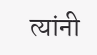त्यांनी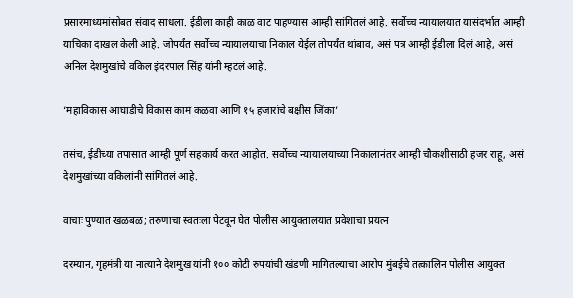प्रसारमाध्यमांसोबत संवाद साधला. ईडीला काही काळ वाट पाहण्यास आम्ही सांगितलं आहे. सर्वोच्च न्यायालयात यासंदर्भात आम्ही याचिका दाखल केली आहे. जोपर्यंत सर्वोच्च न्यायालयाचा निकाल येईल तोपर्यंत थांबाव, असं पत्र आम्ही ईडीला दिलं आहे, असं अनिल देशमुखांचे वकिल इंदरपाल सिंह यांनी म्हटलं आहे.

‘महाविकास आघाडीचे विकास काम कळवा आणि १५ हजारांचे बक्षीस जिंका’

तसंच, ईडीच्या तपासात आम्ही पूर्ण सहकार्य करत आहोत. सर्वोच्च न्यायालयाच्या निकालानंतर आम्ही चौकशीसाठी हजर राहू, असं देशमुखांच्या वकिलांनी सांगितलं आहे.

वाचाः पुण्यात खळबळ; तरुणाचा स्वतःला पेटवून घेत पोलीस आयुक्तालयात प्रवेशाचा प्रयत्न

दरम्यान, गृहमंत्री या नात्याने देशमुख यांनी १०० कोटी रुपयांची खंडणी मागितल्याचा आरोप मुंबईचे तत्कालिन पोलीस आयुक्त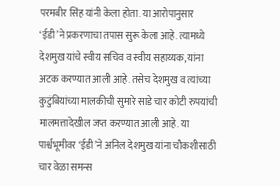परमबीर सिंह यांनी केला होता. या आरोपानुसार ‘ईडी’ने प्रकरणाचा तपास सुरू केला आहे. त्यामध्ये देशमुख यांचे स्वीय सचिव व स्वीय सहाय्यक, यांना अटक करण्यात आली आहे. तसेच देशमुख व त्यांच्या कुटुंबियांच्या मालकीची सुमारे साडे चार कोटी रुपयांची मालमत्तादेखील जप्त करण्यात आली आहे. या पार्श्वभूमीवर ‘ईडी’ने अनिल देशमुख यांना चौकशीसाठी चार वेळा समन्स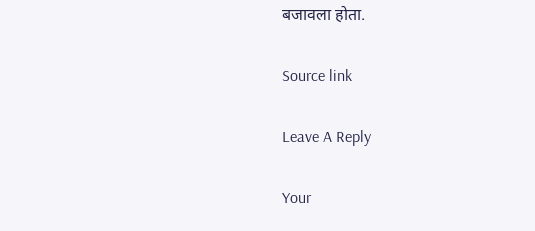बजावला होता.

Source link

Leave A Reply

Your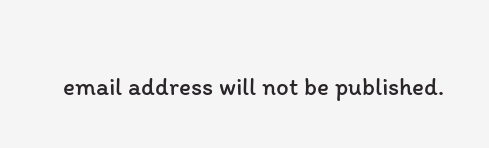email address will not be published.